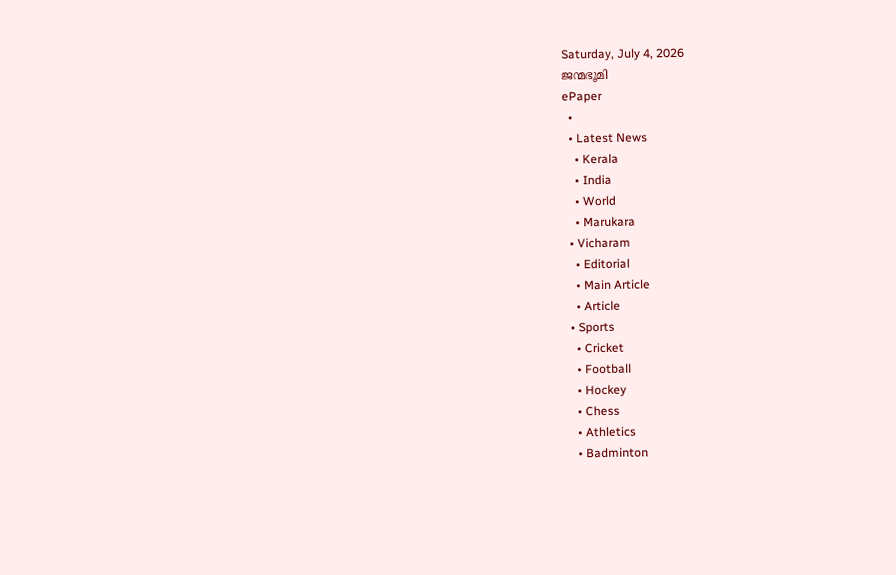Saturday, July 4, 2026
ജന്മഭൂമി
ePaper
  •
  • Latest News
    • Kerala
    • India
    • World
    • Marukara
  • Vicharam
    • Editorial
    • Main Article
    • Article
  • Sports
    • Cricket
    • Football
    • Hockey
    • Chess
    • Athletics
    • Badminton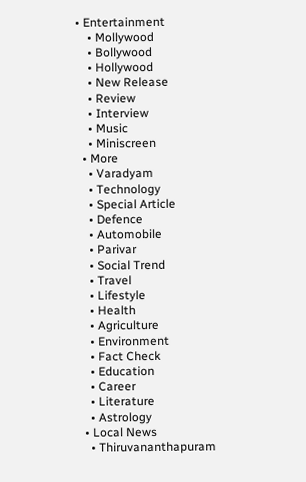• Entertainment
    • Mollywood
    • Bollywood
    • Hollywood
    • New Release
    • Review
    • Interview
    • Music
    • Miniscreen
  • More
    • Varadyam
    • Technology
    • Special Article
    • Defence
    • Automobile
    • Parivar
    • Social Trend
    • Travel
    • Lifestyle
    • Health
    • Agriculture
    • Environment
    • Fact Check
    • Education
    • Career
    • Literature
    • Astrology
  • Local News
    • Thiruvananthapuram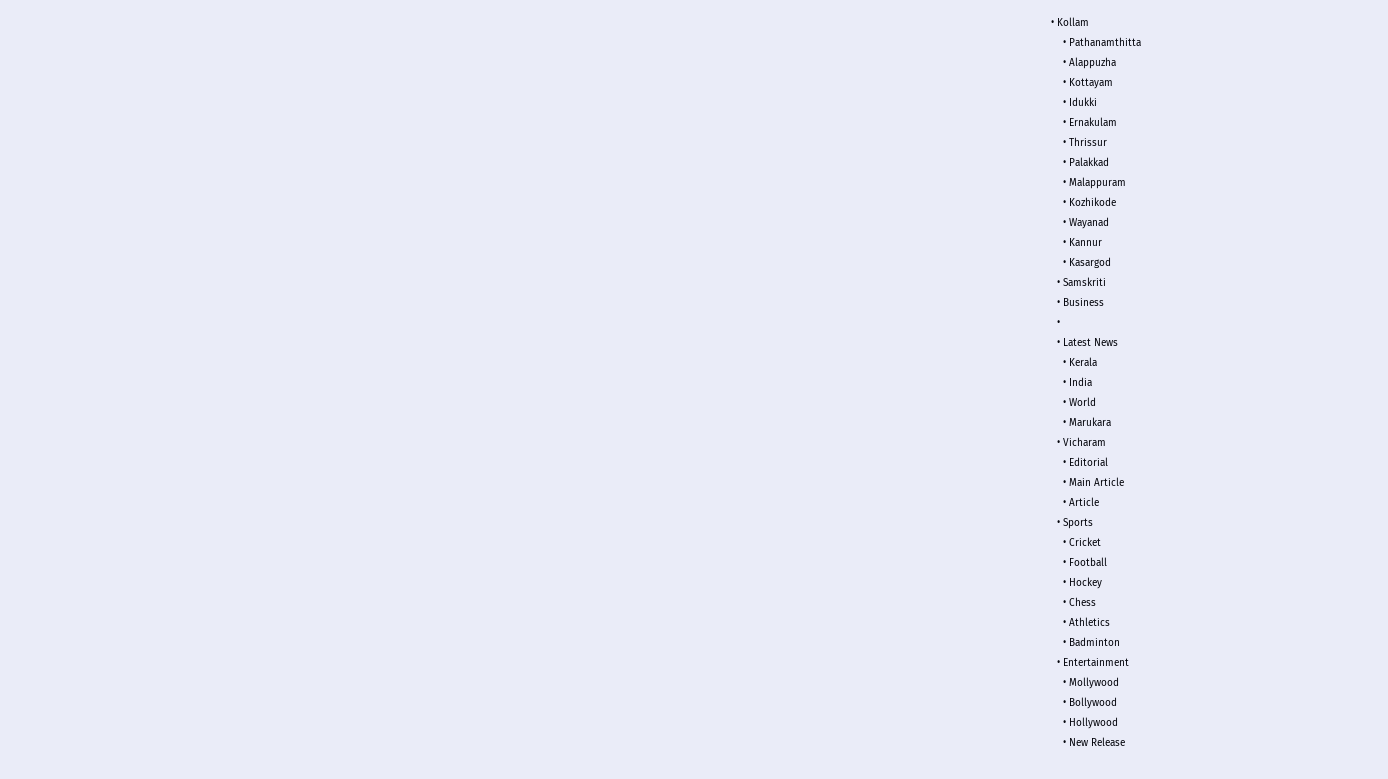• Kollam
    • Pathanamthitta
    • Alappuzha
    • Kottayam
    • Idukki
    • Ernakulam
    • Thrissur
    • Palakkad
    • Malappuram
    • Kozhikode
    • Wayanad
    • Kannur
    • Kasargod
  • Samskriti
  • Business
  •
  • Latest News
    • Kerala
    • India
    • World
    • Marukara
  • Vicharam
    • Editorial
    • Main Article
    • Article
  • Sports
    • Cricket
    • Football
    • Hockey
    • Chess
    • Athletics
    • Badminton
  • Entertainment
    • Mollywood
    • Bollywood
    • Hollywood
    • New Release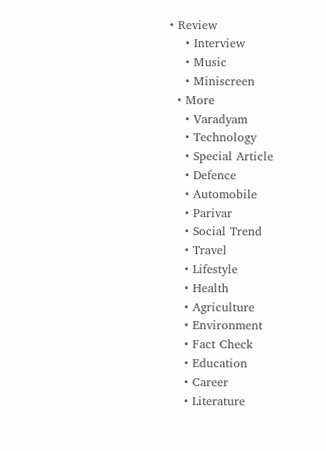• Review
    • Interview
    • Music
    • Miniscreen
  • More
    • Varadyam
    • Technology
    • Special Article
    • Defence
    • Automobile
    • Parivar
    • Social Trend
    • Travel
    • Lifestyle
    • Health
    • Agriculture
    • Environment
    • Fact Check
    • Education
    • Career
    • Literature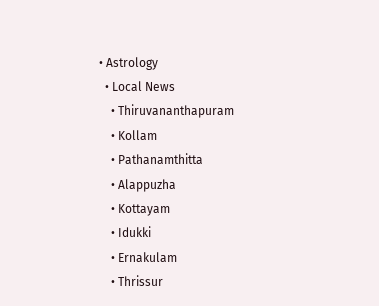• Astrology
  • Local News
    • Thiruvananthapuram
    • Kollam
    • Pathanamthitta
    • Alappuzha
    • Kottayam
    • Idukki
    • Ernakulam
    • Thrissur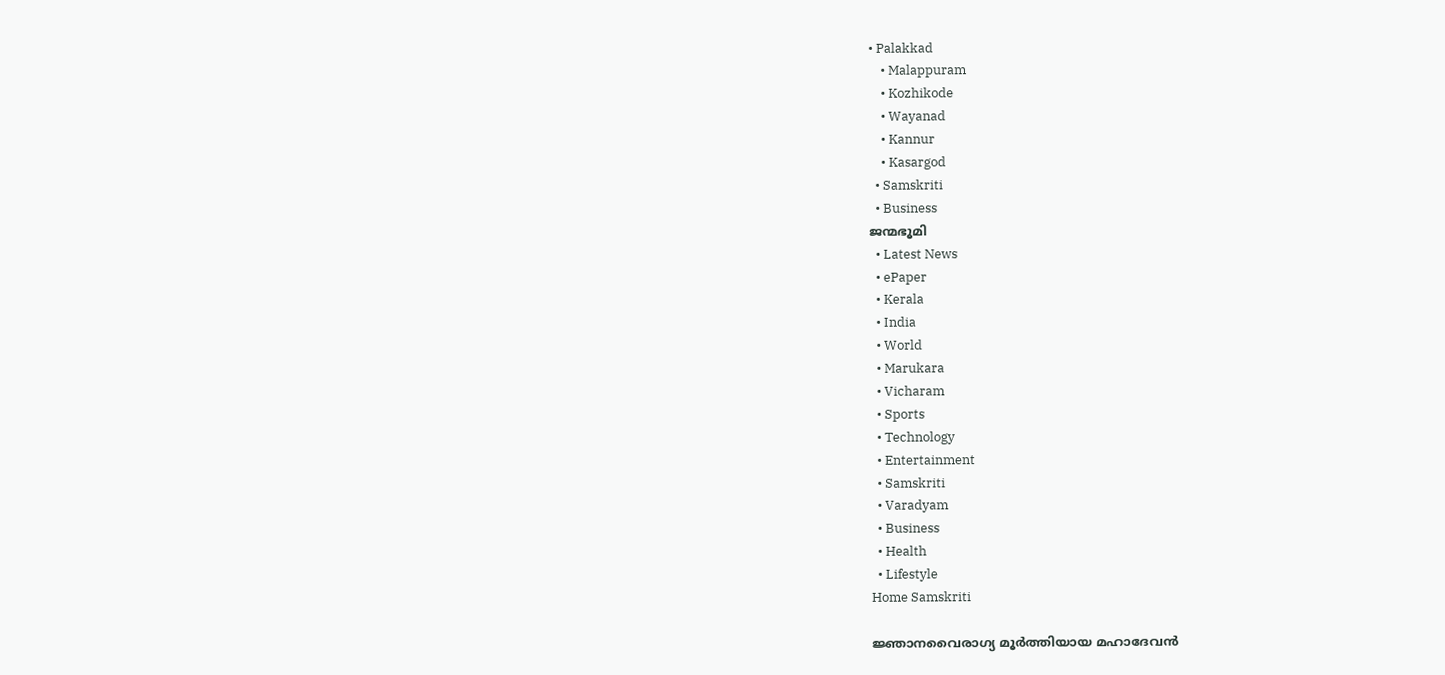• Palakkad
    • Malappuram
    • Kozhikode
    • Wayanad
    • Kannur
    • Kasargod
  • Samskriti
  • Business
ജന്മഭൂമി
  • Latest News
  • ePaper
  • Kerala
  • India
  • World
  • Marukara
  • Vicharam
  • Sports
  • Technology
  • Entertainment
  • Samskriti
  • Varadyam
  • Business
  • Health
  • Lifestyle
Home Samskriti

ജ്ഞാനവൈരാഗ്യ മൂര്‍ത്തിയായ മഹാദേവന്‍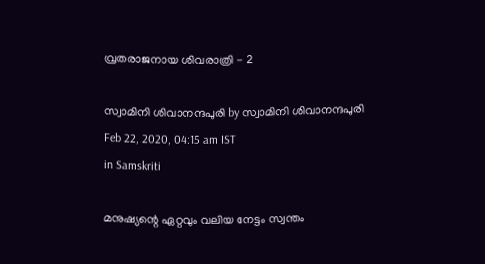വ്രതരാജനായ ശിവരാത്രി - 2

സ്വാമിനി ശിവാനന്ദപുരി by സ്വാമിനി ശിവാനന്ദപുരി
Feb 22, 2020, 04:15 am IST
in Samskriti

മനുഷ്യന്റെ ഏറ്റവും വലിയ നേട്ടം സ്വന്തം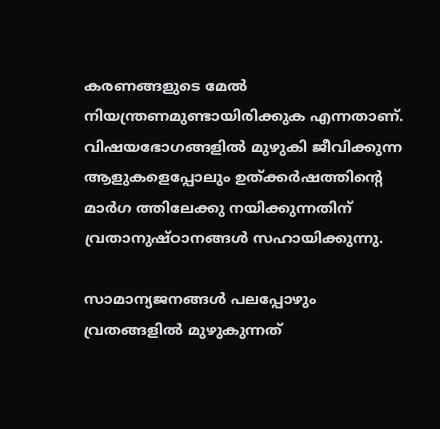കരണങ്ങളുടെ മേല്‍ നിയന്ത്രണമുണ്ടായിരിക്കുക എന്നതാണ്. വിഷയഭോഗങ്ങളില്‍ മുഴുകി ജീവിക്കുന്ന ആളുകളെപ്പോലും ഉത്ക്കര്‍ഷത്തിന്റെ മാര്‍ഗ ത്തിലേക്കു നയിക്കുന്നതിന് വ്രതാനുഷ്ഠാനങ്ങള്‍ സഹായിക്കുന്നു.

സാമാന്യജനങ്ങള്‍ പലപ്പോഴും വ്രതങ്ങളില്‍ മുഴുകുന്നത്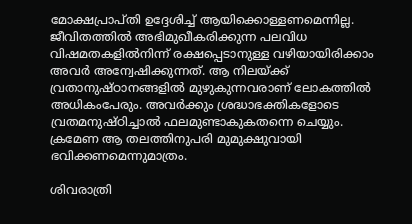മോക്ഷപ്രാപ്തി ഉദ്ദേശിച്ച് ആയിക്കൊള്ളണമെന്നില്ല. ജീവിതത്തില്‍ അഭിമുഖീകരിക്കുന്ന പലവിധ വിഷമതകളില്‍നിന്ന് രക്ഷപ്പെടാനുള്ള വഴിയായിരിക്കാം അവര്‍ അന്വേഷിക്കുന്നത്. ആ നിലയ്‌ക്ക് വ്രതാനുഷ്ഠാനങ്ങളില്‍ മുഴുകുന്നവരാണ് ലോകത്തില്‍ അധികംപേരും. അവര്‍ക്കും ശ്രദ്ധാഭക്തികളോടെ  വ്രതമനുഷ്ഠിച്ചാല്‍ ഫലമുണ്ടാകുകതന്നെ ചെയ്യും. ക്രമേണ ആ തലത്തിനുപരി മുമുക്ഷുവായി ഭവിക്കണമെന്നുമാത്രം.

ശിവരാത്രി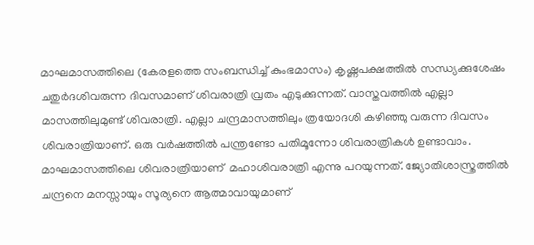മാഘമാസത്തിലെ (കേരളത്തെ സംബന്ധിച്ച് കുംഭമാസം) കൃഷ്ണപക്ഷത്തില്‍ സന്ധ്യക്കുശേഷം ചതുര്‍ദശിവരുന്ന ദിവസമാണ് ശിവരാത്രി വ്രതം എടുക്കുന്നത്. വാസ്തവത്തില്‍ എല്ലാ മാസത്തിലുമുണ്ട് ശിവരാത്രി. എല്ലാ ചന്ദ്രമാസത്തിലും ത്രയോദശി കഴിഞ്ഞു വരുന്ന ദിവസം ശിവരാത്രിയാണ്. ഒരു വര്‍ഷത്തില്‍ പന്ത്രണ്ടോ പതിമൂന്നോ ശിവരാത്രികള്‍ ഉണ്ടാവാം. മാഘമാസത്തിലെ ശിവരാത്രിയാണ്  മഹാശിവരാത്രി എന്നു പറയുന്നത്. ജ്യോതിശാസ്ത്രത്തില്‍ ചന്ദ്രനെ മനസ്സായും സൂര്യനെ ആത്മാവായുമാണ്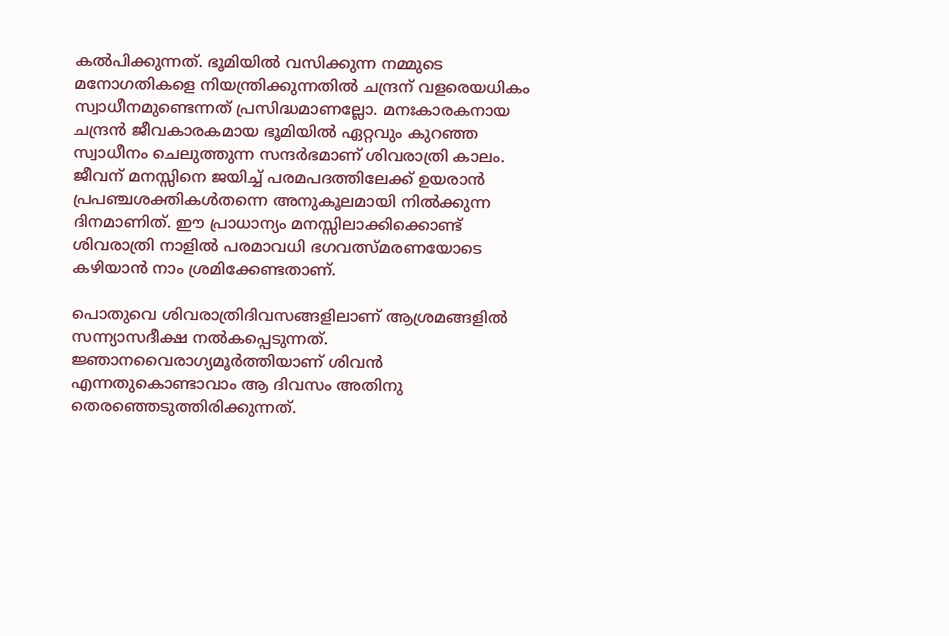കല്‍പിക്കുന്നത്. ഭൂമിയില്‍ വസിക്കുന്ന നമ്മുടെ മനോഗതികളെ നിയന്ത്രിക്കുന്നതില്‍ ചന്ദ്രന് വളരെയധികം സ്വാധീനമുണ്ടെന്നത് പ്രസിദ്ധമാണല്ലോ. മനഃകാരകനായ ചന്ദ്രന്‍ ജീവകാരകമായ ഭൂമിയില്‍ ഏറ്റവും കുറഞ്ഞ സ്വാധീനം ചെലുത്തുന്ന സന്ദര്‍ഭമാണ് ശിവരാത്രി കാലം. ജീവന് മനസ്സിനെ ജയിച്ച് പരമപദത്തിലേക്ക് ഉയരാന്‍ പ്രപഞ്ചശക്തികള്‍തന്നെ അനുകൂലമായി നില്‍ക്കുന്ന ദിനമാണിത്. ഈ പ്രാധാന്യം മനസ്സിലാക്കിക്കൊണ്ട് ശിവരാത്രി നാളില്‍ പരമാവധി ഭഗവത്സ്മരണയോടെ കഴിയാന്‍ നാം ശ്രമിക്കേണ്ടതാണ്.

പൊതുവെ ശിവരാത്രിദിവസങ്ങളിലാണ് ആശ്രമങ്ങളില്‍ സന്ന്യാസദീക്ഷ നല്‍കപ്പെടുന്നത്. ജ്ഞാനവൈരാഗ്യമൂര്‍ത്തിയാണ് ശിവന്‍ എന്നതുകൊണ്ടാവാം ആ ദിവസം അതിനു തെരഞ്ഞെടുത്തിരിക്കുന്നത്.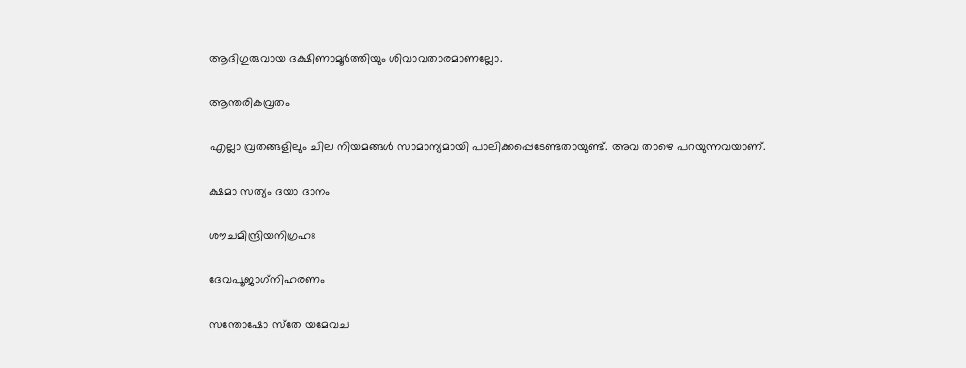ആദിഗുരുവായ ദക്ഷിണാമൂര്‍ത്തിയും ശിവാവതാരമാണല്ലോ.

ആന്തരികവ്രതം

എല്ലാ വ്രതങ്ങളിലും ചില നിയമങ്ങള്‍ സാമാന്യമായി പാലിക്കപ്പെടേണ്ടതായുണ്ട്. അവ താഴെ പറയുന്നവയാണ്.

ക്ഷമാ സത്യം ദയാ ദാനം

ശൗചമിന്ദ്രിയനിഗ്രഹഃ

ദേവപൂജാഗ്‌നിഹരണം

സന്തോഷോ സ്‌തേ യമേവച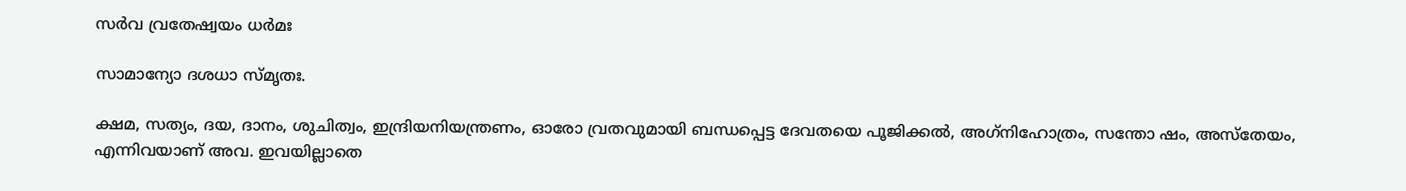സര്‍വ വ്രതേഷ്വയം ധര്‍മഃ

സാമാന്യോ ദശധാ സ്മൃതഃ.

ക്ഷമ, സത്യം, ദയ, ദാനം, ശുചിത്വം, ഇന്ദ്രിയനിയന്ത്രണം, ഓരോ വ്രതവുമായി ബന്ധപ്പെട്ട ദേവതയെ പൂജിക്കല്‍, അഗ്‌നിഹോത്രം, സന്തോ ഷം, അസ്‌തേയം, എന്നിവയാണ് അവ. ഇവയില്ലാതെ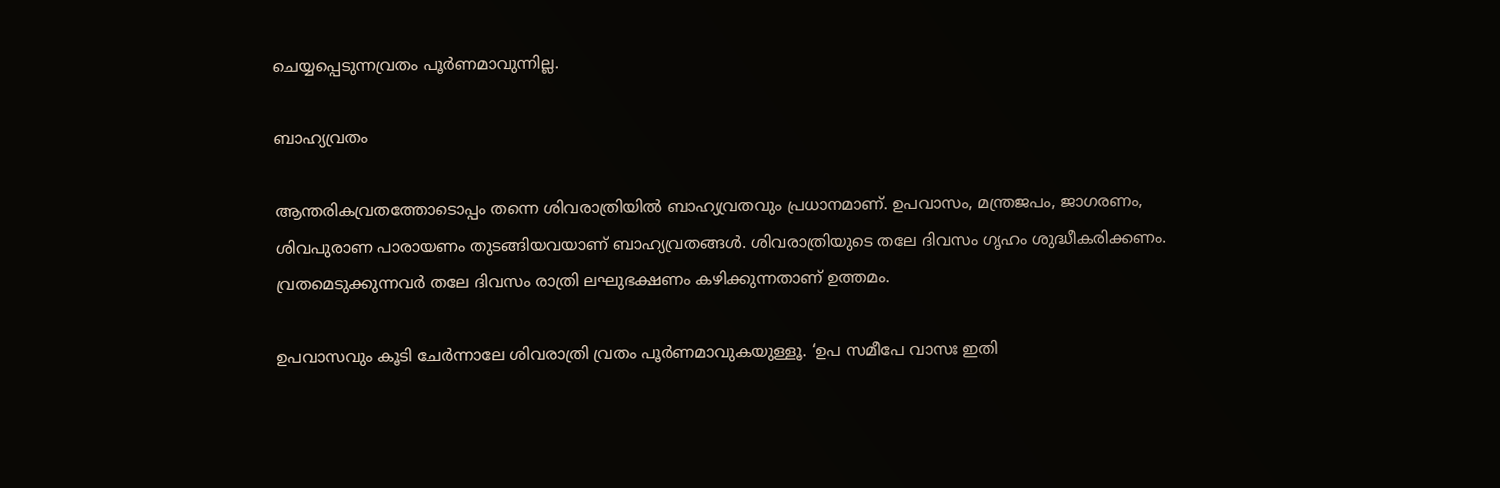ചെയ്യപ്പെടുന്നവ്രതം പൂര്‍ണമാവുന്നില്ല.

ബാഹ്യവ്രതം

ആന്തരികവ്രതത്തോടൊപ്പം തന്നെ ശിവരാത്രിയില്‍ ബാഹ്യവ്രതവും പ്രധാനമാണ്. ഉപവാസം, മന്ത്രജപം, ജാഗരണം, ശിവപുരാണ പാരായണം തുടങ്ങിയവയാണ് ബാഹ്യവ്രതങ്ങള്‍. ശിവരാത്രിയുടെ തലേ ദിവസം ഗൃഹം ശുദ്ധീകരിക്കണം. വ്രതമെടുക്കുന്നവര്‍ തലേ ദിവസം രാത്രി ലഘുഭക്ഷണം കഴിക്കുന്നതാണ് ഉത്തമം.

ഉപവാസവും കൂടി ചേര്‍ന്നാലേ ശിവരാത്രി വ്രതം പൂര്‍ണമാവുകയുള്ളൂ. ‘ഉപ സമീപേ വാസഃ ഇതി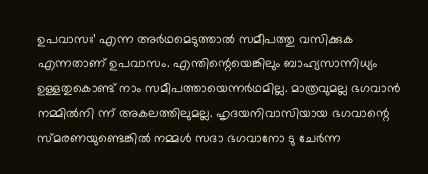ഉപവാസഃ’ എന്ന അര്‍ഥമെടുത്താല്‍ സമീപത്തു വസിക്കുക എന്നതാണ് ഉപവാസം. എന്തിന്റെയെങ്കിലും ബാഹ്യസാന്നിധ്യം ഉള്ളതുകൊണ്ട് നാം സമീപത്തായെന്നര്‍ഥമില്ല. മാത്രവുമല്ല ഭഗവാന്‍ നമ്മില്‍നി ന്ന് അകലത്തിലുമല്ല. ഹൃദയനിവാസിയായ ഭഗവാന്റെ സ്മരണയുണ്ടെങ്കില്‍ നമ്മള്‍ സദാ ഭഗവാനോ ടു ചേര്‍ന്ന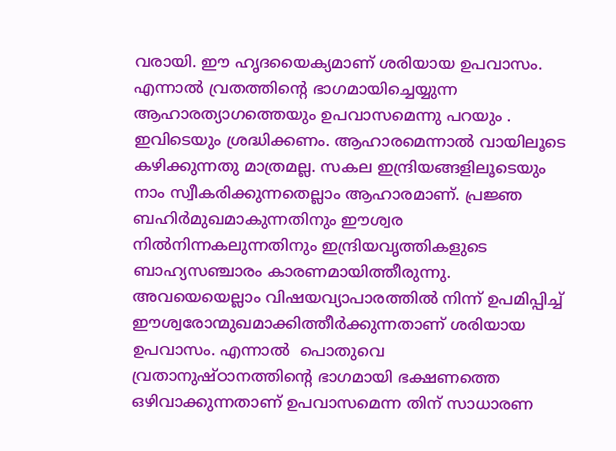വരായി. ഈ ഹൃദയൈക്യമാണ് ശരിയായ ഉപവാസം. എന്നാല്‍ വ്രതത്തിന്റെ ഭാഗമായിച്ചെയ്യുന്ന ആഹാരത്യാഗത്തെയും ഉപവാസമെന്നു പറയും . ഇവിടെയും ശ്രദ്ധിക്കണം. ആഹാരമെന്നാല്‍ വായിലൂടെ കഴിക്കുന്നതു മാത്രമല്ല. സകല ഇന്ദ്രിയങ്ങളിലൂടെയും നാം സ്വീകരിക്കുന്നതെല്ലാം ആഹാരമാണ്. പ്രജ്ഞ ബഹിര്‍മുഖമാകുന്നതിനും ഈശ്വര നില്‍നിന്നകലുന്നതിനും ഇന്ദ്രിയവൃത്തികളുടെ ബാഹ്യസഞ്ചാരം കാരണമായിത്തീരുന്നു. അവയെയെല്ലാം വിഷയവ്യാപാരത്തില്‍ നിന്ന് ഉപമിപ്പിച്ച് ഈശ്വരോന്മുഖമാക്കിത്തീര്‍ക്കുന്നതാണ് ശരിയായ ഉപവാസം. എന്നാല്‍  പൊതുവെ വ്രതാനുഷ്ഠാനത്തിന്റെ ഭാഗമായി ഭക്ഷണത്തെ ഒഴിവാക്കുന്നതാണ് ഉപവാസമെന്ന തിന് സാധാരണ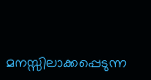മനസ്സിലാക്കപ്പെടുന്ന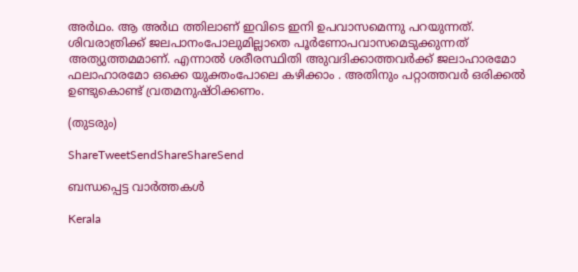അര്‍ഥം. ആ അര്‍ഥ ത്തിലാണ് ഇവിടെ ഇനി ഉപവാസമെന്നു പറയുന്നത്. ശിവരാത്രിക്ക് ജലപാനംപോലുമില്ലാതെ പൂര്‍ണോപവാസമെടുക്കുന്നത് അത്യുത്തമമാണ്. എന്നാല്‍ ശരീരസ്ഥിതി അുവദിക്കാത്തവര്‍ക്ക് ജലാഹാരമോ ഫലാഹാരമോ ഒക്കെ യുക്തംപോലെ കഴിക്കാം . അതിനും പറ്റാത്തവര്‍ ഒരിക്കല്‍ ഉണ്ടുകൊണ്ട് വ്രതമനുഷ്ഠിക്കണം.

(തുടരും)

ShareTweetSendShareShareSend

ബന്ധപ്പെട്ട വാര്‍ത്തകള്‍

Kerala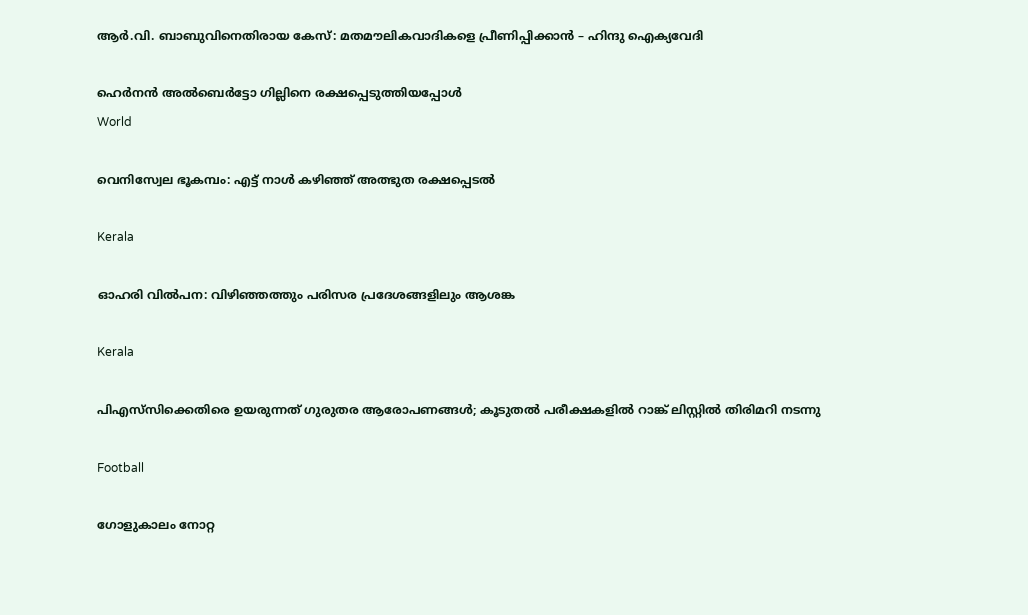ആര്‍.വി. ബാബുവിനെതിരായ കേസ്: മതമൗലികവാദികളെ പ്രീണിപ്പിക്കാന്‍ – ഹിന്ദു ഐക്യവേദി

ഹെര്‍നന്‍ അല്‍ബെര്‍ട്ടോ ഗില്ലിനെ രക്ഷപ്പെടുത്തിയപ്പോള്‍
World

വെനിസ്വേല ഭൂകമ്പം: എട്ട് നാള്‍ കഴിഞ്ഞ് അത്ഭുത രക്ഷപ്പെടല്‍

Kerala

ഓഹരി വില്‍പന: വിഴിഞ്ഞത്തും പരിസര പ്രദേശങ്ങളിലും ആശങ്ക

Kerala

പിഎസ്‌സിക്കെതിരെ ഉയരുന്നത് ഗുരുതര ആരോപണങ്ങള്‍; കൂടുതല്‍ പരീക്ഷകളില്‍ റാങ്ക് ലിസ്റ്റില്‍ തിരിമറി നടന്നു

Football

ഗോളുകാലം നോറ്റ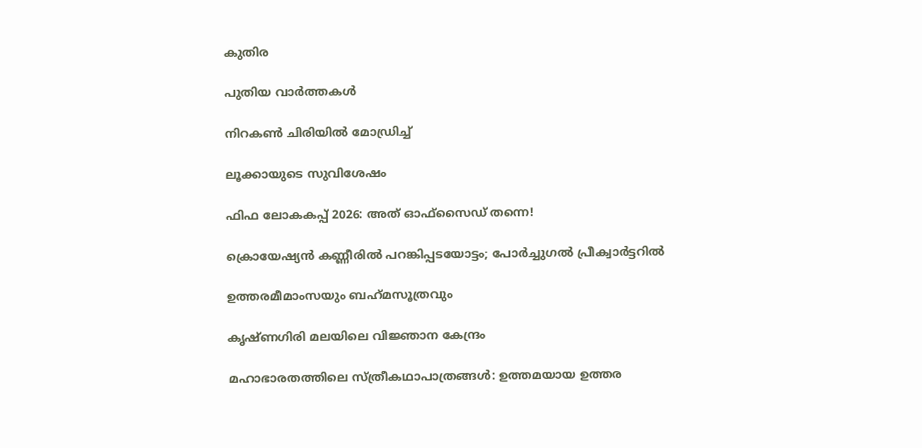കുതിര

പുതിയ വാര്‍ത്തകള്‍

നിറകണ്‍ ചിരിയില്‍ മോഡ്രിച്ച്

ലൂക്കായുടെ സുവിശേഷം

ഫിഫ ലോകകപ്പ് 2026: അത് ഓഫ്‌സൈഡ് തന്നെ!

ക്രൊയേഷ്യന്‍ കണ്ണീരില്‍ പറങ്കിപ്പടയോട്ടം; പോര്‍ച്ചുഗല്‍ പ്രീക്വാര്‍ട്ടറില്‍

ഉത്തരമീമാംസയും ബഹ്‌മസൂത്രവും

കൃഷ്ണഗിരി മലയിലെ വിജ്ഞാന കേന്ദ്രം

മഹാഭാരതത്തിലെ സ്ത്രീകഥാപാത്രങ്ങള്‍: ഉത്തമയായ ഉത്തര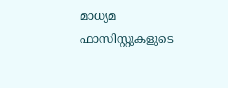മാധ്യമ ഫാസിസ്റ്റുകളുടെ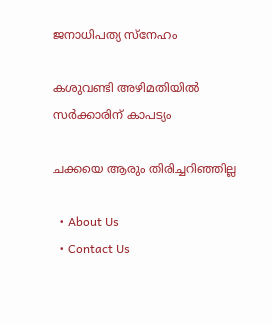ജനാധിപത്യ സ്‌നേഹം

കശുവണ്ടി അഴിമതിയില്‍ സര്‍ക്കാരിന് കാപട്യം

ചക്കയെ ആരും തിരിച്ചറിഞ്ഞില്ല

  • About Us
  • Contact Us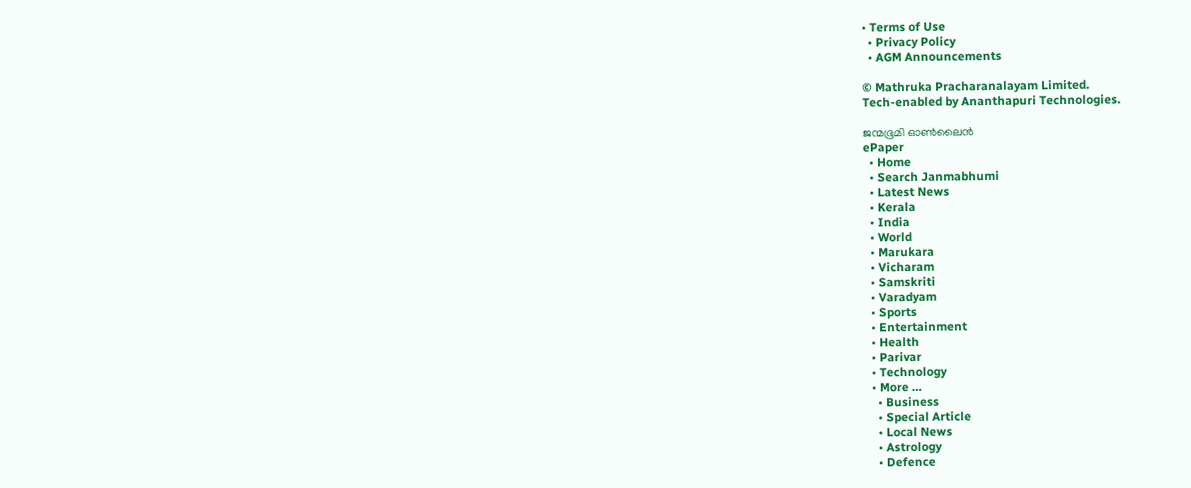• Terms of Use
  • Privacy Policy
  • AGM Announcements

© Mathruka Pracharanalayam Limited.
Tech-enabled by Ananthapuri Technologies.

ജന്മഭൂമി ഓണ്‍ലൈന്‍
ePaper
  • Home
  • Search Janmabhumi
  • Latest News
  • Kerala
  • India
  • World
  • Marukara
  • Vicharam
  • Samskriti
  • Varadyam
  • Sports
  • Entertainment
  • Health
  • Parivar
  • Technology
  • More …
    • Business
    • Special Article
    • Local News
    • Astrology
    • Defence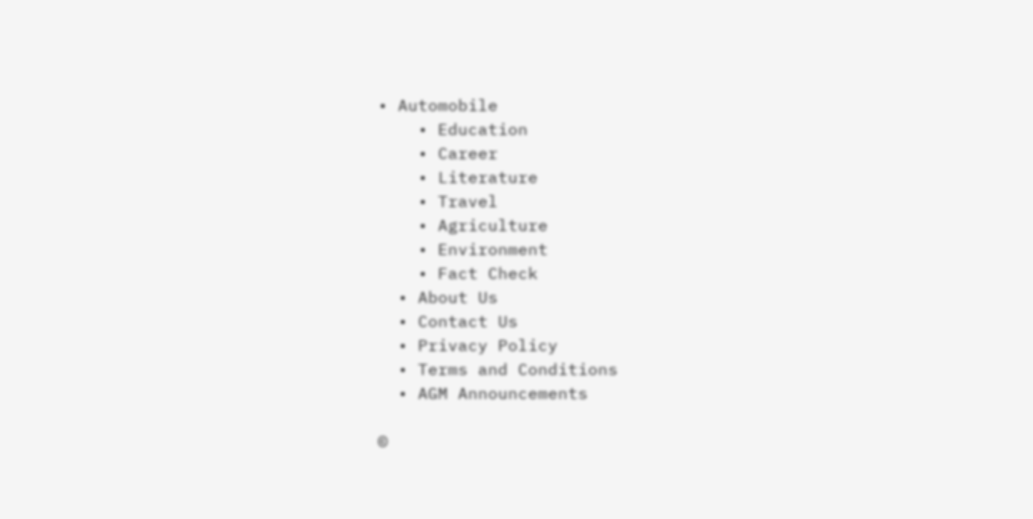• Automobile
    • Education
    • Career
    • Literature
    • Travel
    • Agriculture
    • Environment
    • Fact Check
  • About Us
  • Contact Us
  • Privacy Policy
  • Terms and Conditions
  • AGM Announcements

©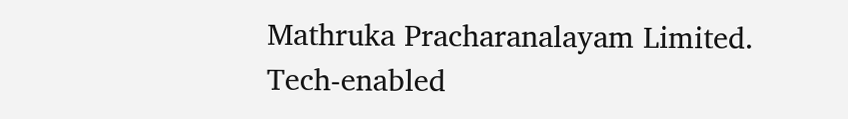Mathruka Pracharanalayam Limited.
Tech-enabled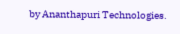by Ananthapuri Technologies.